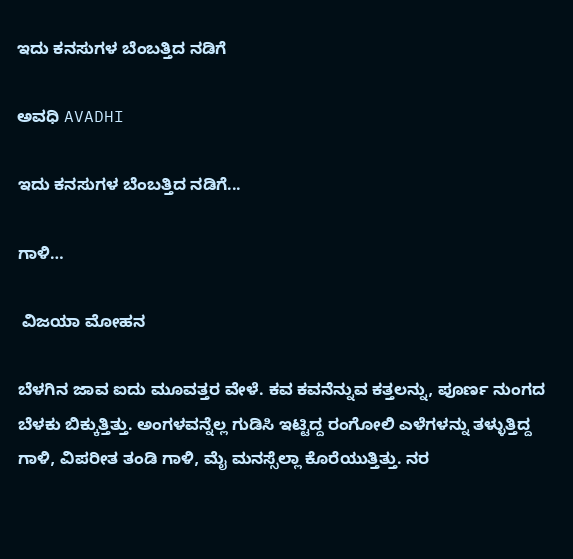ಇದು ಕನಸುಗಳ ಬೆಂಬತ್ತಿದ ನಡಿಗೆ‍

ಅವಧಿ AVADHI

ಇದು ಕನಸುಗಳ ಬೆಂಬತ್ತಿದ ನಡಿಗೆ...

ಗಾಳಿ…

 ವಿಜಯಾ ಮೋಹನ

ಬೆಳಗಿನ ಜಾವ ಐದು ಮೂವತ್ತರ ವೇಳೆ. ಕವ ಕವನೆನ್ನುವ ಕತ್ತಲನ್ನು, ಪೂರ್ಣ ನುಂಗದ ಬೆಳಕು ಬಿಕ್ಕುತ್ತಿತ್ತು. ಅಂಗಳವನ್ನೆಲ್ಲ ಗುಡಿಸಿ ಇಟ್ಟಿದ್ದ ರಂಗೋಲಿ ಎಳೆಗಳನ್ನು ತಳ್ಳುತ್ತಿದ್ದ ಗಾಳಿ, ವಿಪರೀತ ತಂಡಿ ಗಾಳಿ, ಮೈ ಮನಸ್ಸೆಲ್ಲಾ ಕೊರೆಯುತ್ತಿತ್ತು. ನರ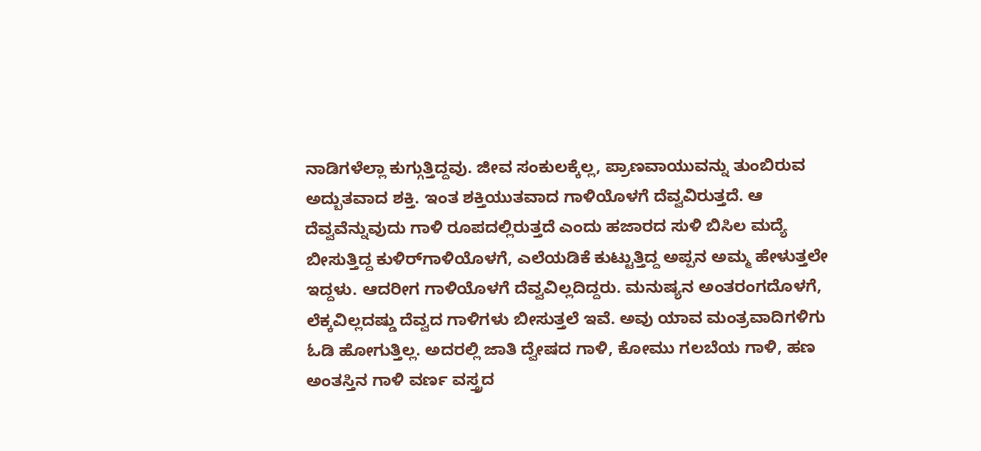ನಾಡಿಗಳೆಲ್ಲಾ ಕುಗ್ಗುತ್ತಿದ್ದವು. ಜೀವ ಸಂಕುಲಕ್ಕೆಲ್ಲ, ಪ್ರಾಣವಾಯುವನ್ನು ತುಂಬಿರುವ ಅದ್ಬುತವಾದ ಶಕ್ತಿ. ಇಂತ ಶಕ್ತಿಯುತವಾದ ಗಾಳಿಯೊಳಗೆ ದೆವ್ವವಿರುತ್ತದೆ. ಆ ದೆವ್ವವೆನ್ನುವುದು ಗಾಳಿ ರೂಪದಲ್ಲಿರುತ್ತದೆ ಎಂದು ಹಜಾರದ ಸುಳಿ ಬಿಸಿಲ ಮದ್ಯೆ ಬೀಸುತ್ತಿದ್ದ ಕುಳಿರ್‌ಗಾಳಿಯೊಳಗೆ, ಎಲೆಯಡಿಕೆ ಕುಟ್ಟುತ್ತಿದ್ದ ಅಪ್ಪನ ಅಮ್ಮ ಹೇಳುತ್ತಲೇ ಇದ್ದಳು. ಆದರೀಗ ಗಾಳಿಯೊಳಗೆ ದೆವ್ವವಿಲ್ಲದಿದ್ದರು. ಮನುಷ್ಯನ ಅಂತರಂಗದೊಳಗೆ, ಲೆಕ್ಕವಿಲ್ಲದಷ್ಡು ದೆವ್ವದ ಗಾಳಿಗಳು ಬೀಸುತ್ತಲೆ ಇವೆ. ಅವು ಯಾವ ಮಂತ್ರವಾದಿಗಳಿಗು ಓಡಿ ಹೋಗುತ್ತಿಲ್ಲ. ಅದರಲ್ಲಿ ಜಾತಿ ದ್ವೇಷದ ಗಾಳಿ, ಕೋಮು ಗಲಬೆಯ ಗಾಳಿ, ಹಣ ಅಂತಸ್ತಿನ ಗಾಳಿ ವರ್ಣ ವಸ್ತ್ರದ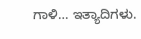ಗಾಳಿ… ಇತ್ಯಾದಿಗಳು.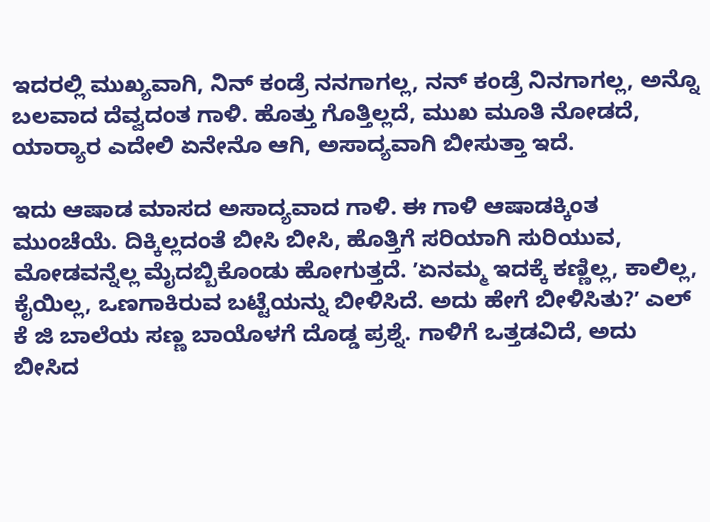ಇದರಲ್ಲಿ ಮುಖ್ಯವಾಗಿ, ನಿನ್ ಕಂಡ್ರೆ ನನಗಾಗಲ್ಲ, ನನ್ ಕಂಡ್ರೆ ನಿನಗಾಗಲ್ಲ, ಅನ್ನೊ ಬಲವಾದ ದೆವ್ವದಂತ ಗಾಳಿ. ಹೊತ್ತು ಗೊತ್ತಿಲ್ಲದೆ, ಮುಖ ಮೂತಿ ನೋಡದೆ, ಯಾರ‍್ಯಾರ ಎದೇಲಿ ಏನೇನೊ ಆಗಿ, ಅಸಾದ್ಯವಾಗಿ ಬೀಸುತ್ತಾ ಇದೆ.

ಇದು ಆಷಾಡ ಮಾಸದ ಅಸಾದ್ಯವಾದ ಗಾಳಿ. ಈ ಗಾಳಿ ಆಷಾಡಕ್ಕಿಂತ ಮುಂಚೆಯೆ. ದಿಕ್ಕಿಲ್ಲದಂತೆ ಬೀಸಿ ಬೀಸಿ, ಹೊತ್ತಿಗೆ ಸರಿಯಾಗಿ ಸುರಿಯುವ, ಮೋಡವನ್ನೆಲ್ಲ ಮೈದಬ್ಬಿಕೊಂಡು ಹೋಗುತ್ತದೆ. ʼಏನಮ್ಮ ಇದಕ್ಕೆ ಕಣ್ಣಿಲ್ಲ, ಕಾಲಿಲ್ಲ, ಕೈಯಿಲ್ಲ, ಒಣಗಾಕಿರುವ ಬಟ್ಟೆಯನ್ನು ಬೀಳಿಸಿದೆ. ಅದು ಹೇಗೆ ಬೀಳಿಸಿತು?ʼ ಎಲ್ ಕೆ ಜಿ ಬಾಲೆಯ ಸಣ್ಣ ಬಾಯೊಳಗೆ ದೊಡ್ಡ ಪ್ರಶ್ನೆ. ಗಾಳಿಗೆ ಒತ್ತಡವಿದೆ, ಅದು ಬೀಸಿದ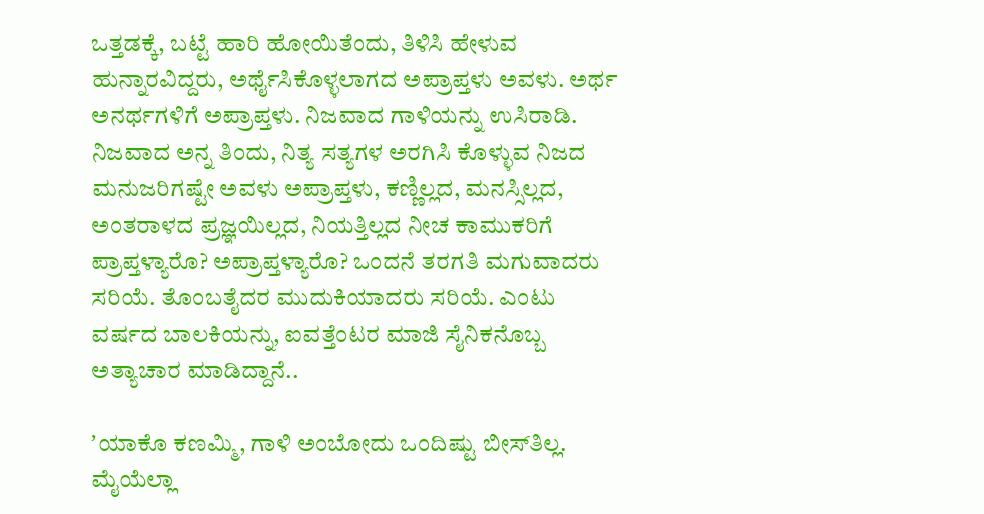ಒತ್ತಡಕ್ಕೆ, ಬಟ್ಟೆ ಹಾರಿ ಹೋಯಿತೆಂದು, ತಿಳಿಸಿ ಹೇಳುವ ಹುನ್ನಾರವಿದ್ದರು, ಅರ್ಥೈಸಿಕೊಳ್ಳಲಾಗದ ಅಪ್ರಾಪ್ತಳು ಅವಳು. ಅರ್ಥ ಅನರ್ಥಗಳಿಗೆ ಅಪ್ರಾಪ್ತಳು. ನಿಜವಾದ ಗಾಳಿಯನ್ನು ಉಸಿರಾಡಿ. ನಿಜವಾದ ಅನ್ನ ತಿಂದು, ನಿತ್ಯ ಸತ್ಯಗಳ ಅರಗಿಸಿ ಕೊಳ್ಳುವ ನಿಜದ ಮನುಜರಿಗಷ್ಟೇ ಅವಳು ಅಪ್ರಾಪ್ತಳು, ಕಣ್ಣಿಲ್ಲದ, ಮನಸ್ಸಿಲ್ಲದ, ಅಂತರಾಳದ ಪ್ರಜ್ಞಯಿಲ್ಲದ, ನಿಯತ್ತಿಲ್ಲದ ನೀಚ ಕಾಮುಕರಿಗೆ ಪ್ರಾಪ್ತಳ್ಯಾರೊ? ಅಪ್ರಾಪ್ತಳ್ಯಾರೊ? ಒಂದನೆ ತರಗತಿ ಮಗುವಾದರು ಸರಿಯೆ. ತೊಂಬತೈದರ ಮುದುಕಿಯಾದರು ಸರಿಯೆ. ಎಂಟು ವರ್ಷದ ಬಾಲಕಿಯನ್ನು, ಐವತ್ತೆಂಟರ ಮಾಜಿ ಸೈನಿಕನೊಬ್ಬ ಅತ್ಯಾಚಾರ ಮಾಡಿದ್ದಾನೆ..

ʼಯಾಕೊ ಕಣಮ್ಮಿ, ಗಾಳಿ ಅಂಬೋದು ಒಂದಿಷ್ಟು ಬೀಸ್‌ತಿಲ್ಲ. ಮೈಯೆಲ್ಲಾ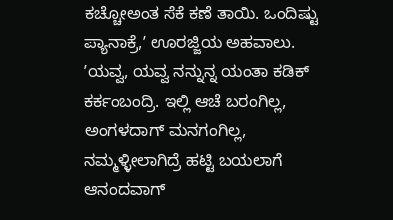ಕಚ್ಚೋಅಂತ ಸೆಕೆ ಕಣೆ ತಾಯಿ. ಒಂದಿಷ್ಟು ಪ್ಯಾನಾಕ್ರೆ,ʼ ಊರಜ್ಜಿಯ ಅಹವಾಲು. ʼಯವ್ವ, ಯವ್ವ ನನ್ನುನ್ನ ಯಂತಾ ಕಡಿಕ್ ಕರ್ಕಂಬಂದ್ರಿ. ಇಲ್ಲಿ ಆಚೆ ಬರಂಗಿಲ್ಲ, ಅಂಗಳದಾಗ್ ಮನಗಂಗಿಲ್ಲ, ನಮ್ಮಳ್ಳೀಲಾಗಿದ್ರೆ ಹಟ್ಟಿ ಬಯಲಾಗೆ ಆನಂದವಾಗ್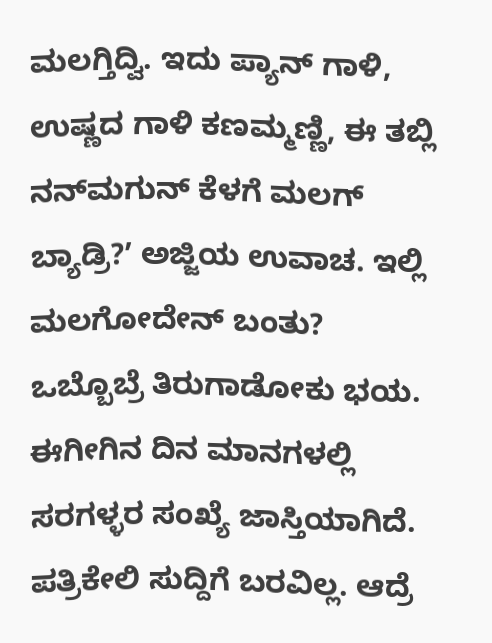ಮಲಗ್ತಿದ್ವಿ. ಇದು ಪ್ಯಾನ್ ಗಾಳಿ, ಉಷ್ಣದ ಗಾಳಿ ಕಣಮ್ಮಣ್ಣಿ, ಈ ತಬ್ಲಿ ನನ್‌ಮಗುನ್ ಕೆಳಗೆ ಮಲಗ್ ಬ್ಯಾಡ್ರಿ?ʼ ಅಜ್ಜಿಯ ಉವಾಚ. ಇಲ್ಲಿ ಮಲಗೋದೇನ್ ಬಂತು? ಒಬ್ಬೊಬ್ರೆ ತಿರುಗಾಡೋಕು ಭಯ. ಈಗೀಗಿನ ದಿನ ಮಾನಗಳಲ್ಲಿ ಸರಗಳ್ಳರ ಸಂಖ್ಯೆ ಜಾಸ್ತಿಯಾಗಿದೆ. ಪತ್ರಿಕೇಲಿ ಸುದ್ದಿಗೆ ಬರವಿಲ್ಲ. ಆದ್ರೆ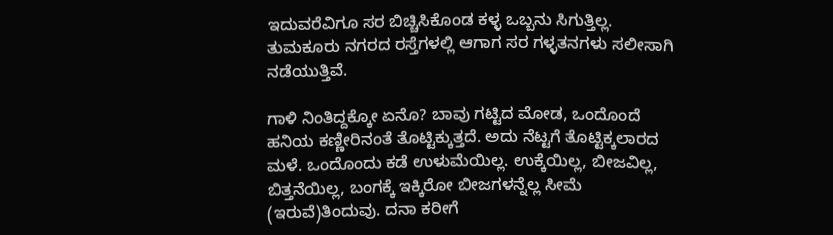ಇದುವರೆವಿಗೂ ಸರ ಬಿಚ್ಚಿಸಿಕೊಂಡ ಕಳ್ಳ ಒಬ್ಬನು ಸಿಗುತ್ತಿಲ್ಲ. ತುಮಕೂರು ನಗರದ ರಸ್ತೆಗಳಲ್ಲಿ ಆಗಾಗ ಸರ ಗಳ್ಳತನಗಳು ಸಲೀಸಾಗಿ ನಡೆಯುತ್ತಿವೆ.

ಗಾಳಿ ನಿಂತಿದ್ದಕ್ಕೋ ಏನೊ? ಬಾವು ಗಟ್ಟಿದ ಮೋಡ, ಒಂದೊಂದೆ ಹನಿಯ ಕಣ್ಣೀರಿನಂತೆ ತೊಟ್ಟಿಕ್ಕುತ್ತದೆ. ಅದು ನೆಟ್ಟಗೆ ತೊಟ್ಟಿಕ್ಕಲಾರದ ಮಳೆ. ಒಂದೊಂದು ಕಡೆ ಉಳುಮೆಯಿಲ್ಲ. ಉಕ್ಕೆಯಿಲ್ಲ, ಬೀಜವಿಲ್ಲ, ಬಿತ್ತನೆಯಿಲ್ಲ, ಬಂಗಕ್ಕೆ ಇಕ್ಕಿರೋ ಬೀಜಗಳನ್ನೆಲ್ಲ ಸೀಮೆ (ಇರುವೆ)ತಿಂದುವು. ದನಾ ಕರೀಗೆ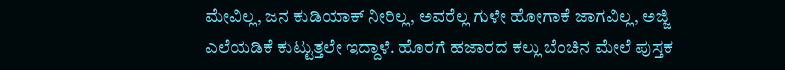ಮೇವಿಲ್ಲ, ಜನ ಕುಡಿಯಾಕ್ ನೀರಿಲ್ಲ, ಅವರೆಲ್ಲ ಗುಳೇ ಹೋಗಾಕೆ ಜಾಗವಿಲ್ಲ, ಅಜ್ಜಿ ಎಲೆಯಡಿಕೆ ಕುಟ್ಟುತ್ತಲೇ ಇದ್ದಾಳೆ. ಹೊರಗೆ ಹಜಾರದ ಕಲ್ಲು ಬೆಂಚಿನ ಮೇಲೆ ಪುಸ್ತಕ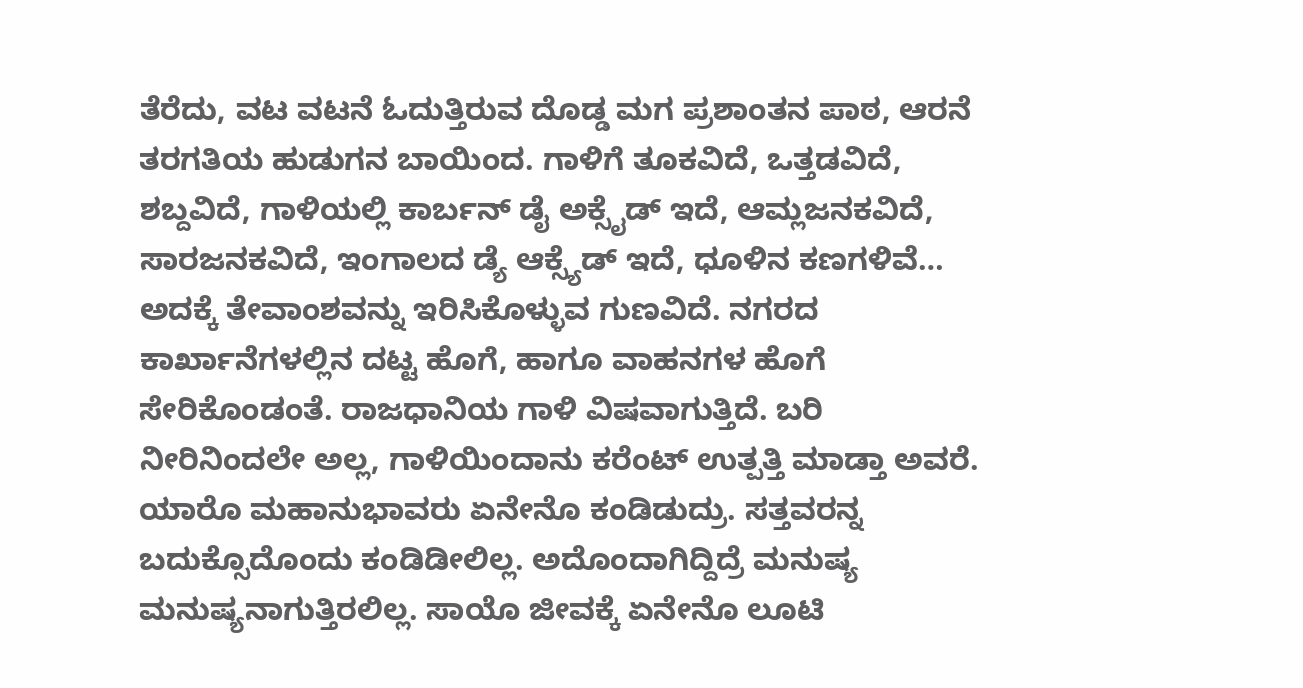ತೆರೆದು, ವಟ ವಟನೆ ಓದುತ್ತಿರುವ ದೊಡ್ಡ ಮಗ ಪ್ರಶಾಂತನ ಪಾಠ, ಆರನೆ ತರಗತಿಯ ಹುಡುಗನ ಬಾಯಿಂದ. ಗಾಳಿಗೆ ತೂಕವಿದೆ, ಒತ್ತಡವಿದೆ, ಶಬ್ದವಿದೆ, ಗಾಳಿಯಲ್ಲಿ ಕಾರ್ಬನ್ ಡೈ ಅಕ್ಸೈಡ್ ಇದೆ, ಆಮ್ಲಜನಕವಿದೆ, ಸಾರಜನಕವಿದೆ, ಇಂಗಾಲದ ಡ್ಯೆ ಆಕ್ಸ್ಯೆಡ್ ಇದೆ, ಧೂಳಿನ ಕಣಗಳಿವೆ… ಅದಕ್ಕೆ ತೇವಾಂಶವನ್ನು ಇರಿಸಿಕೊಳ್ಳುವ ಗುಣವಿದೆ. ನಗರದ ಕಾರ್ಖಾನೆಗಳಲ್ಲಿನ ದಟ್ಟ ಹೊಗೆ, ಹಾಗೂ ವಾಹನಗಳ ಹೊಗೆ ಸೇರಿಕೊಂಡಂತೆ. ರಾಜಧಾನಿಯ ಗಾಳಿ ವಿಷವಾಗುತ್ತಿದೆ. ಬರಿ ನೀರಿನಿಂದಲೇ ಅಲ್ಲ, ಗಾಳಿಯಿಂದಾನು ಕರೆಂಟ್ ಉತ್ಪತ್ತಿ ಮಾಡ್ತಾ ಅವರೆ. ಯಾರೊ ಮಹಾನುಭಾವರು ಏನೇನೊ ಕಂಡಿಡುದ್ರು. ಸತ್ತವರನ್ನ ಬದುಕ್ಸೊದೊಂದು ಕಂಡಿಡೀಲಿಲ್ಲ. ಅದೊಂದಾಗಿದ್ದಿದ್ರೆ ಮನುಷ್ಯ ಮನುಷ್ಯನಾಗುತ್ತಿರಲಿಲ್ಲ. ಸಾಯೊ ಜೀವಕ್ಕೆ ಏನೇನೊ ಲೂಟಿ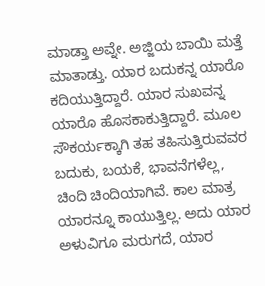ಮಾಡ್ತಾ ಅವ್ನೇ. ಅಜ್ಜಿಯ ಬಾಯಿ ಮತ್ತೆ ಮಾತಾಡ್ತು. ಯಾರ ಬದುಕನ್ನ ಯಾರೊ ಕದಿಯುತ್ತಿದ್ದಾರೆ. ಯಾರ ಸುಖವನ್ನ ಯಾರೊ ಹೊಸಕಾಕುತ್ತಿದ್ದಾರೆ. ಮೂಲ ಸೌಕರ್ಯಕ್ಕಾಗಿ ತಹ ತಹಿಸುತ್ತಿರುವವರ ಬದುಕು, ಬಯಕೆ, ಭಾವನೆಗಳೆಲ್ಲ, ಚಿಂದಿ ಚಿಂದಿಯಾಗಿವೆ. ಕಾಲ ಮಾತ್ರ ಯಾರನ್ನೂ ಕಾಯುತ್ತಿಲ್ಲ. ಅದು ಯಾರ ಅಳುವಿಗೂ ಮರುಗದೆ, ಯಾರ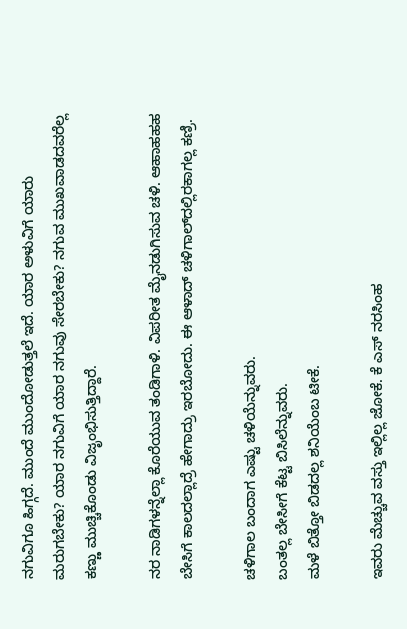ನಗುವಿಗೂ ಹಿಗ್ಗದೆ. ಮುಂದೆ ಮುಂದೋಡುತ್ತಲೆ ಇದೆ. ಯಾರ ಅಳುವಿಗೆ ಯಾರು ಮರುಗಬೇಕು? ಯಾರ ನಗುವಿಗೆ ಯಾರ ನಗುವು ಸೇರಬೇಕು? ನಗುವ ಮುಖವಾಡದವರೆಲ್ಲ ಕಣ್ಣು ಮುಚ್ಚಿಕೊಂಡು ವಿಜೃಂಭಿಸುತ್ತಿದ್ದಾರೆ.

ನರ ನಾಡಿಗಳನ್ನೆಲ್ಲಾ ಕೊರೆಯುವ ತಂಡಿಗಾಳಿ. ವಿಪರೀತ ಮೈನಡುಗಿಸುವ ಚಳಿ. ಆಹಾಹಹಹ ಬೇಸಿಗೆ ಕಾಲದಲ್ಲಾದ್ರೆ ಹೇಗಾದ್ರು ಇರಬೋದು. ಈ ಆಳಾದ್ ಚಳಿಗಾಲ್‌ದಲ್ಲಿರಕಾಗಲ್ಲ ಕಣ್ರಿ.

ಚಳಿಗಾಲ ಬಂದಾಗ ಎಷ್ಟು ಚಳಿಯೆನ್ನುವರು.
ಬಂತಲ್ಲ ಬೇಸೀಗೆ ಕೆಟ್ಟ ಬಿಸಿಲೆನ್ನುವರು.
ಮಳೆ ಬಿತ್ತೋ ಬಿಡದಲ್ಲ ಶನಿಯೆಂಬ ಟೀಕೆ.

ಇವರು ಮೆಚ್ಚುವ ವಸ್ತು ಇಲ್ಲಿಲ್ಲ ಜೋಕೆ. ಕೆ ಎಸ್ ನರಸಿಂಹ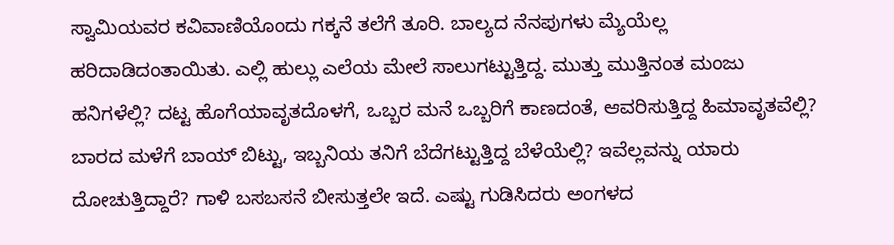ಸ್ವಾಮಿಯವರ ಕವಿವಾಣಿಯೊಂದು ಗಕ್ಕನೆ ತಲೆಗೆ ತೂರಿ. ಬಾಲ್ಯದ ನೆನಪುಗಳು ಮ್ಯೆಯೆಲ್ಲ ಹರಿದಾಡಿದಂತಾಯಿತು. ಎಲ್ಲಿ ಹುಲ್ಲು ಎಲೆಯ ಮೇಲೆ ಸಾಲುಗಟ್ಟುತ್ತಿದ್ದ. ಮುತ್ತು ಮುತ್ತಿನಂತ ಮಂಜು ಹನಿಗಳೆಲ್ಲಿ? ದಟ್ಟ ಹೊಗೆಯಾವೃತದೊಳಗೆ, ಒಬ್ಬರ ಮನೆ ಒಬ್ಬರಿಗೆ ಕಾಣದಂತೆ, ಆವರಿಸುತ್ತಿದ್ದ ಹಿಮಾವೃತವೆಲ್ಲಿ? ಬಾರದ ಮಳೆಗೆ ಬಾಯ್ ಬಿಟ್ಟು, ಇಬ್ಬನಿಯ ತನಿಗೆ ಬೆದೆಗಟ್ಟುತ್ತಿದ್ದ ಬೆಳೆಯೆಲ್ಲಿ? ಇವೆಲ್ಲವನ್ನು ಯಾರು ದೋಚುತ್ತಿದ್ದಾರೆ? ಗಾಳಿ ಬಸಬಸನೆ ಬೀಸುತ್ತಲೇ ಇದೆ. ಎಷ್ಟು ಗುಡಿಸಿದರು ಅಂಗಳದ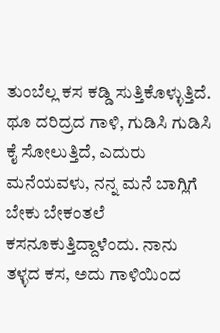ತುಂಬೆಲ್ಲ ಕಸ ಕಡ್ಡಿ ಸುತ್ತಿಕೊಳ್ಳುತ್ತಿದೆ. ಥೂ ದರಿದ್ರದ ಗಾಳಿ, ಗುಡಿಸಿ ಗುಡಿಸಿ ಕೈ ಸೋಲುತ್ತಿದೆ, ಎದುರು ಮನೆಯವಳು, ನನ್ನ ಮನೆ ಬಾಗ್ಲಿಗೆ ಬೇಕು ಬೇಕಂತಲೆ ಕಸನೂಕುತ್ತಿದ್ದಾಳೆಂದು. ನಾನು ತಳ್ಳದ ಕಸ, ಅದು ಗಾಳಿಯಿಂದ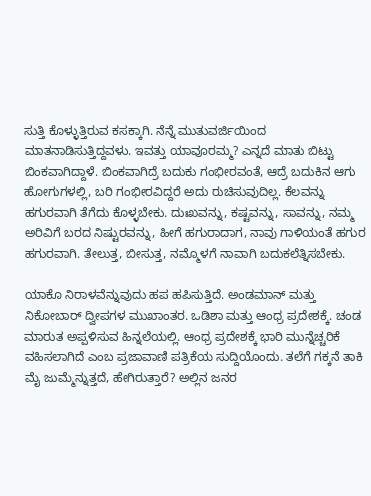ಸುತ್ತಿ ಕೊಳ್ಳುತ್ತಿರುವ ಕಸಕ್ಕಾಗಿ. ನೆನ್ನೆ ಮುತುವರ್ಜಿಯಿಂದ ಮಾತನಾಡಿಸುತ್ತಿದ್ದವಳು. ಇವತ್ತು ಯಾವೂರಮ್ಮ? ಎನ್ನದೆ ಮಾತು ಬಿಟ್ಟು ಬಿಂಕವಾಗಿದ್ದಾಳೆ. ಬಿಂಕವಾಗಿದ್ರೆ ಬದುಕು ಗಂಭೀರವಂತೆ, ಆದ್ರೆ ಬದುಕಿನ ಆಗು ಹೋಗುಗಳಲ್ಲಿ, ಬರಿ ಗಂಭೀರವಿದ್ದರೆ ಅದು ರುಚಿಸುವುದಿಲ್ಲ. ಕೆಲವನ್ನು ಹಗುರವಾಗಿ ತೆಗೆದು ಕೊಳ್ಳಬೇಕು. ದುಃಖವನ್ನು, ಕಷ್ಟವನ್ನು, ಸಾವನ್ನು, ನಮ್ಮ ಅರಿವಿಗೆ ಬರದ ನಿಷ್ಟುರವನ್ನು, ಹೀಗೆ ಹಗುರಾದಾಗ, ನಾವು ಗಾಳಿಯಂತೆ ಹಗುರ ಹಗುರವಾಗಿ. ತೇಲುತ್ತ, ಬೀಸುತ್ತ, ನಮ್ಮೊಳಗೆ ನಾವಾಗಿ ಬದುಕಲೆತ್ನಿಸಬೇಕು.

ಯಾಕೊ ನಿರಾಳವೆನ್ನುವುದು ಹಪ ಹಪಿಸುತ್ತಿದೆ. ಅಂಡಮಾನ್ ಮತ್ತು ನಿಕೋಬಾರ್ ದ್ವೀಪಗಳ ಮುಖಾಂತರ. ಒಡಿಶಾ ಮತ್ತು ಆಂಧ್ರ ಪ್ರದೇಶಕ್ಕೆ. ಚಂಡ ಮಾರುತ ಅಪ್ಪಳಿಸುವ ಹಿನ್ನಲೆಯಲ್ಲಿ. ಆಂಧ್ರ ಪ್ರದೇಶಕ್ಕೆ ಭಾರಿ ಮುನ್ನೆಚ್ಚರಿಕೆ ವಹಿಸಲಾಗಿದೆ ಎಂಬ ಪ್ರಜಾವಾಣಿ ಪತ್ರಿಕೆಯ ಸುದ್ದಿಯೊಂದು. ತಲೆಗೆ ಗಕ್ಕನೆ ತಾಕಿ ಮೈ ಜುಮ್ಮೆನ್ನುತ್ತದೆ, ಹೇಗಿರುತ್ತಾರೆ? ಅಲ್ಲಿನ ಜನರ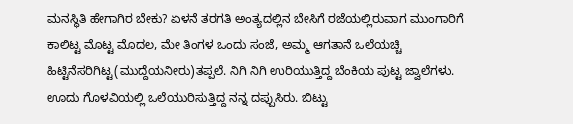ಮನಸ್ಥಿತಿ ಹೇಗಾಗಿರ ಬೇಕು? ಏಳನೆ ತರಗತಿ ಅಂತ್ಯದಲ್ಲಿನ ಬೇಸಿಗೆ ರಜೆಯಲ್ಲಿರುವಾಗ ಮುಂಗಾರಿಗೆ ಕಾಲಿಟ್ಟ ಮೊಟ್ಟ ಮೊದಲ, ಮೇ ತಿಂಗಳ ಒಂದು ಸಂಜೆ, ಅಮ್ಮ ಆಗತಾನೆ ಒಲೆಯಚ್ಚಿ ಹಿಟ್ಟಿನೆಸರಿಗಿಟ್ಟ(ಮುದ್ದೆಯನೀರು)ತಪ್ಪಲೆ. ನಿಗಿ ನಿಗಿ ಉರಿಯುತ್ತಿದ್ದ ಬೆಂಕಿಯ ಪುಟ್ಟ ಜ್ವಾಲೆಗಳು. ಊದು ಗೊಳವಿಯಲ್ಲಿ ಒಲೆಯುರಿಸುತ್ತಿದ್ದ ನನ್ನ ದಪ್ಪುಸಿರು. ಬಿಟ್ಟು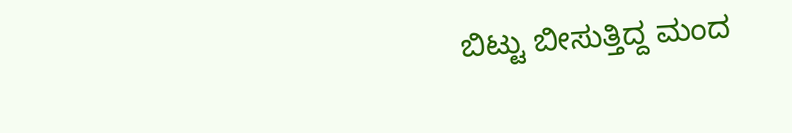ಬಿಟ್ಟು ಬೀಸುತ್ತಿದ್ದ ಮಂದ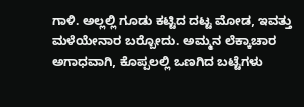ಗಾಳಿ. ಅಲ್ಲಲ್ಲಿ ಗೂಡು ಕಟ್ಟಿದ ದಟ್ಟ ಮೋಡ, ಇವತ್ತು ಮಳೆಯೇನಾರ ಬರ‍್ಬೋದು. ಅಮ್ಮನ ಲೆಕ್ಕಾಚಾರ ಅಗಾಧವಾಗಿ, ಕೊಪ್ಪಲಲ್ಲಿ ಒಣಗಿದ ಬಟ್ಟೆಗಳು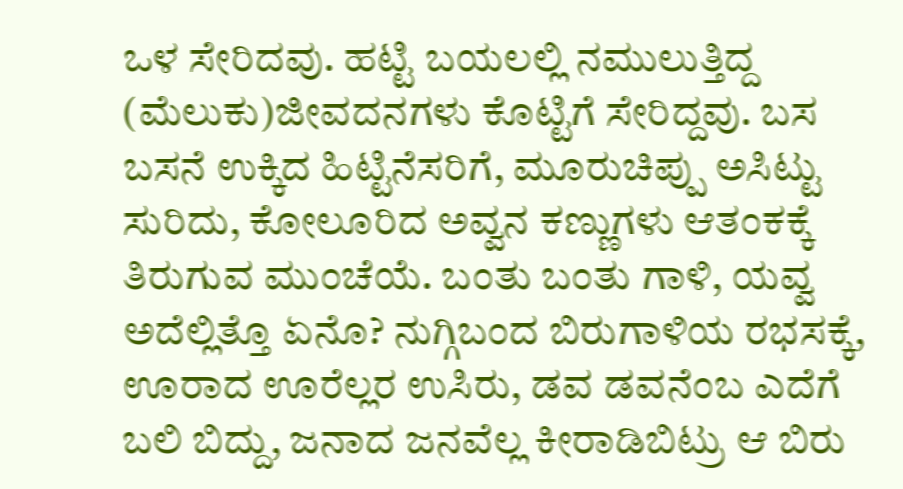ಒಳ ಸೇರಿದವು. ಹಟ್ಟಿ ಬಯಲಲ್ಲಿ ನಮುಲುತ್ತಿದ್ದ (ಮೆಲುಕು)ಜೀವದನಗಳು ಕೊಟ್ಟಿಗೆ ಸೇರಿದ್ದವು. ಬಸ ಬಸನೆ ಉಕ್ಕಿದ ಹಿಟ್ಟಿನೆಸರಿಗೆ, ಮೂರುಚಿಪ್ಪು ಅಸಿಟ್ಟು ಸುರಿದು, ಕೋಲೂರಿದ ಅವ್ವನ ಕಣ್ಣುಗಳು ಆತಂಕಕ್ಕೆ ತಿರುಗುವ ಮುಂಚೆಯೆ. ಬಂತು ಬಂತು ಗಾಳಿ, ಯವ್ವ ಅದೆಲ್ಲಿತ್ತೊ ಏನೊ? ನುಗ್ಗಿಬಂದ ಬಿರುಗಾಳಿಯ ರಭಸಕ್ಕೆ, ಊರಾದ ಊರೆಲ್ಲರ ಉಸಿರು, ಡವ ಡವನೆಂಬ ಎದೆಗೆ ಬಲಿ ಬಿದ್ದು, ಜನಾದ ಜನವೆಲ್ಲ ಕೀರಾಡಿಬಿಟ್ರು ಆ ಬಿರು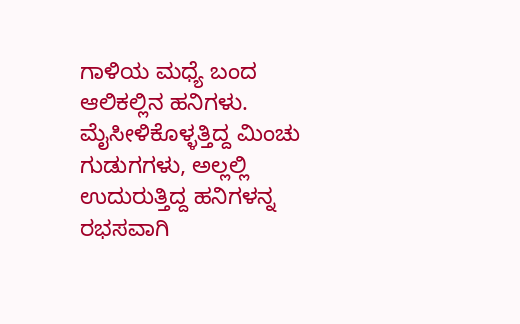ಗಾಳಿಯ ಮಧ್ಯೆ ಬಂದ ಆಲಿಕಲ್ಲಿನ ಹನಿಗಳು. ಮೈಸೀಳಿಕೊಳ್ಳತ್ತಿದ್ದ ಮಿಂಚು ಗುಡುಗಗಳು, ಅಲ್ಲಲ್ಲಿ ಉದುರುತ್ತಿದ್ದ ಹನಿಗಳನ್ನ ರಭಸವಾಗಿ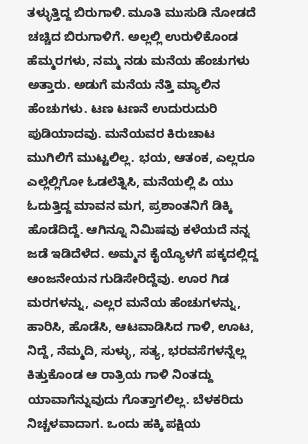ತಳ್ಳುತ್ತಿದ್ದ ಬಿರುಗಾಳಿ. ಮೂತಿ ಮುಸುಡಿ ನೋಡದೆ ಚಚ್ಚಿದ ಬಿರುಗಾಳಿಗೆ. ಅಲ್ಲಲ್ಲಿ ಉರುಳಿಕೊಂಡ ಹೆಮ್ಮರಗಳು, ನಮ್ಮ ನಡು ಮನೆಯ ಹೆಂಚುಗಳು ಅತ್ತಾರು. ಅಡುಗೆ ಮನೆಯ ನೆತ್ತಿ ಮ್ಯಾಲಿನ ಹೆಂಚುಗಳು. ಟಣ ಟಣನೆ ಉದುರುದುರಿ ಪುಡಿಯಾದವು. ಮನೆಯವರ ಕಿರುಚಾಟ ಮುಗಿಲಿಗೆ ಮುಟ್ಟಲಿಲ್ಲ. ಭಯ, ಆತಂಕ, ಎಲ್ಲರೂ ಎಲ್ಲೆಲ್ಲಿಗೋ ಓಡಲೆತ್ನಿಸಿ, ಮನೆಯಲ್ಲಿ ಪಿ ಯು ಓದುತ್ತಿದ್ದ ಮಾವನ ಮಗ, ಪ್ರಶಾಂತನಿಗೆ ಡಿಕ್ಕಿ ಹೊಡೆದಿದ್ದೆ. ಆಗಿನ್ನೂ ನಿಮಿಷವು ಕಳೆಯದೆ ನನ್ನ ಜಡೆ ಇಡಿದೆಳೆದ. ಅಮ್ಮನ ಕೈಯ್ಯೊಳಗೆ ಪಕ್ಕದಲ್ಲಿದ್ದ ಆಂಜನೇಯನ ಗುಡಿಸೇರಿದ್ದೆವು. ಊರ ಗಿಡ ಮರಗಳನ್ನು, ಎಲ್ಲರ ಮನೆಯ ಹೆಂಚುಗಳನ್ನು, ಹಾರಿಸಿ, ಹೊಡೆಸಿ, ಆಟವಾಡಿಸಿದ ಗಾಳಿ, ಊಟ, ನಿದ್ದೆ, ನೆಮ್ಮದಿ, ಸುಳ್ಳು, ಸತ್ಯ, ಭರವಸೆಗಳನ್ನೆಲ್ಲ ಕಿತ್ತುಕೊಂಡ ಆ ರಾತ್ರಿಯ ಗಾಳಿ ನಿಂತದ್ದು ಯಾವಾಗೆನ್ನುವುದು ಗೊತ್ತಾಗಲಿಲ್ಲ. ಬೆಳಕರಿದು ನಿಚ್ಚಳವಾದಾಗ. ಒಂದು ಹಕ್ಕಿ ಪಕ್ಷಿಯ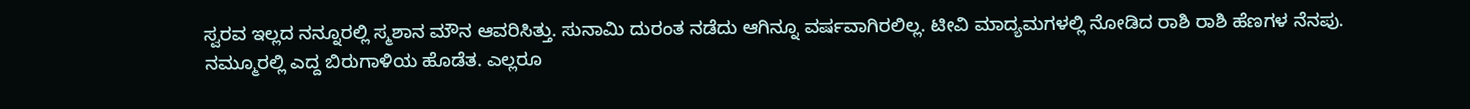ಸ್ವರವ ಇಲ್ಲದ ನನ್ನೂರಲ್ಲಿ ಸ್ಮಶಾನ ಮೌನ ಆವರಿಸಿತ್ತು. ಸುನಾಮಿ ದುರಂತ ನಡೆದು ಆಗಿನ್ನೂ ವರ್ಷವಾಗಿರಲಿಲ್ಲ. ಟೀವಿ ಮಾದ್ಯಮಗಳಲ್ಲಿ ನೋಡಿದ ರಾಶಿ ರಾಶಿ ಹೆಣಗಳ ನೆನಪು. ನಮ್ಮೂರಲ್ಲಿ ಎದ್ದ ಬಿರುಗಾಳಿಯ ಹೊಡೆತ. ಎಲ್ಲರೂ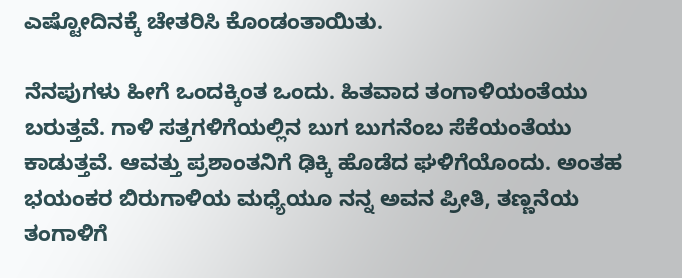ಎಷ್ಟೋದಿನಕ್ಕೆ ಚೇತರಿಸಿ ಕೊಂಡಂತಾಯಿತು.

ನೆನಪುಗಳು ಹೀಗೆ ಒಂದಕ್ಕಿಂತ ಒಂದು. ಹಿತವಾದ ತಂಗಾಳಿಯಂತೆಯು ಬರುತ್ತವೆ. ಗಾಳಿ ಸತ್ತಗಳಿಗೆಯಲ್ಲಿನ ಬುಗ ಬುಗನೆಂಬ ಸೆಕೆಯಂತೆಯು ಕಾಡುತ್ತವೆ. ಆವತ್ತು ಪ್ರಶಾಂತನಿಗೆ ಢಿಕ್ಕಿ ಹೊಡೆದ ಘಳಿಗೆಯೊಂದು. ಅಂತಹ ಭಯಂಕರ ಬಿರುಗಾಳಿಯ ಮಧ್ಯೆಯೂ ನನ್ನ ಅವನ ಪ್ರೀತಿ, ತಣ್ಣನೆಯ ತಂಗಾಳಿಗೆ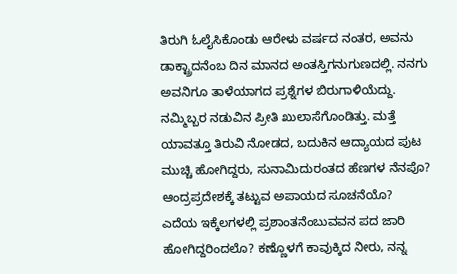ತಿರುಗಿ ಓಲೈಸಿಕೊಂಡು ಆರೇಳು ವರ್ಷದ ನಂತರ, ಅವನು ಡಾಕ್ಟ್ರಾದನೆಂಬ ದಿನ ಮಾನದ ಅಂತಸ್ತಿಗನುಗುಣದಲ್ಲಿ. ನನಗು ಅವನಿಗೂ ತಾಳೆಯಾಗದ ಪ್ರಶ್ನೆಗಳ ಬಿರುಗಾಳಿಯೆದ್ದು. ನಮ್ಮಿಬ್ಬರ ನಡುವಿನ ಪ್ರೀತಿ ಖುಲಾಸೆಗೊಂಡಿತ್ತು. ಮತ್ತೆ ಯಾವತ್ತೂ ತಿರುವಿ ನೋಡದ, ಬದುಕಿನ ಆದ್ಯಾಯದ ಪುಟ ಮುಚ್ಚಿ ಹೋಗಿದ್ದರು, ಸುನಾಮಿದುರಂತದ ಹೆಣಗಳ ನೆನಪೊ? ಆಂದ್ರಪ್ರದೇಶಕ್ಕೆ ತಟ್ಟುವ ಅಪಾಯದ ಸೂಚನೆಯೊ? ಎದೆಯ ಇಕ್ಕೆಲಗಳಲ್ಲಿ ಪ್ರಶಾಂತನೆಂಬುವವನ ಪದ ಜಾರಿ ಹೋಗಿದ್ದರಿಂದಲೊ? ಕಣ್ಣೊಳಗೆ ಕಾವುಕ್ಕಿದ ನೀರು, ನನ್ನ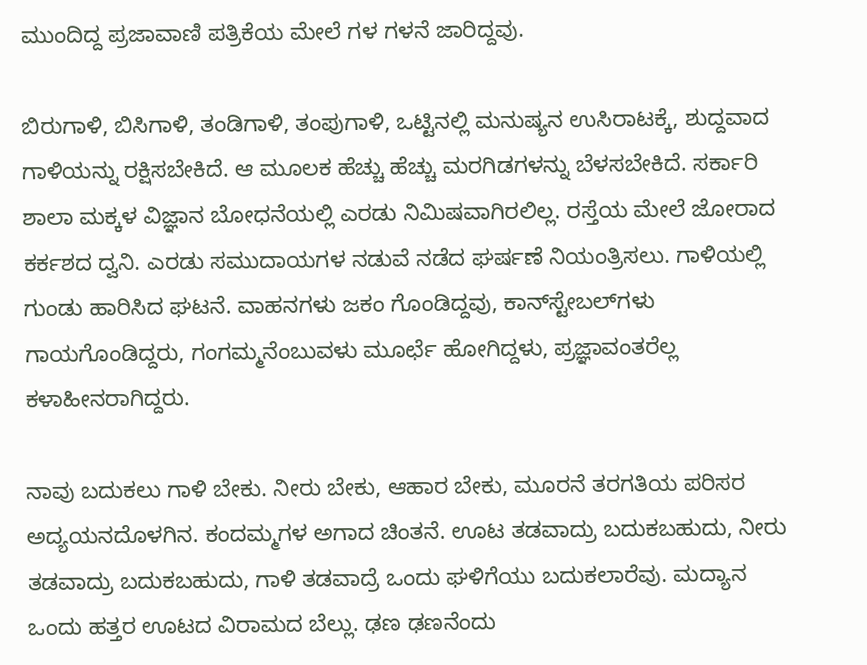ಮುಂದಿದ್ದ ಪ್ರಜಾವಾಣಿ ಪತ್ರಿಕೆಯ ಮೇಲೆ ಗಳ ಗಳನೆ ಜಾರಿದ್ದವು.

ಬಿರುಗಾಳಿ, ಬಿಸಿಗಾಳಿ, ತಂಡಿಗಾಳಿ, ತಂಪುಗಾಳಿ, ಒಟ್ಟಿನಲ್ಲಿ ಮನುಷ್ಯನ ಉಸಿರಾಟಕ್ಕೆ, ಶುದ್ದವಾದ ಗಾಳಿಯನ್ನು ರಕ್ಷಿಸಬೇಕಿದೆ. ಆ ಮೂಲಕ ಹೆಚ್ಚು ಹೆಚ್ಚು ಮರಗಿಡಗಳನ್ನು ಬೆಳಸಬೇಕಿದೆ. ಸರ್ಕಾರಿ ಶಾಲಾ ಮಕ್ಕಳ ವಿಜ್ಞಾನ ಬೋಧನೆಯಲ್ಲಿ ಎರಡು ನಿಮಿಷವಾಗಿರಲಿಲ್ಲ. ರಸ್ತೆಯ ಮೇಲೆ ಜೋರಾದ ಕರ್ಕಶದ ದ್ವನಿ. ಎರಡು ಸಮುದಾಯಗಳ ನಡುವೆ ನಡೆದ ಘರ್ಷಣೆ ನಿಯಂತ್ರಿಸಲು. ಗಾಳಿಯಲ್ಲಿ ಗುಂಡು ಹಾರಿಸಿದ ಘಟನೆ. ವಾಹನಗಳು ಜಕಂ ಗೊಂಡಿದ್ದವು, ಕಾನ್‌ಸ್ಟೇಬಲ್‌ಗಳು ಗಾಯಗೊಂಡಿದ್ದರು, ಗಂಗಮ್ಮನೆಂಬುವಳು ಮೂರ್ಛೆ ಹೋಗಿದ್ದಳು, ಪ್ರಜ್ಞಾವಂತರೆಲ್ಲ ಕಳಾಹೀನರಾಗಿದ್ದರು.

ನಾವು ಬದುಕಲು ಗಾಳಿ ಬೇಕು. ನೀರು ಬೇಕು, ಆಹಾರ ಬೇಕು, ಮೂರನೆ ತರಗತಿಯ ಪರಿಸರ ಅದ್ಯಯನದೊಳಗಿನ. ಕಂದಮ್ಮಗಳ ಅಗಾದ ಚಿಂತನೆ. ಊಟ ತಡವಾದ್ರು ಬದುಕಬಹುದು, ನೀರು ತಡವಾದ್ರು ಬದುಕಬಹುದು, ಗಾಳಿ ತಡವಾದ್ರೆ ಒಂದು ಘಳಿಗೆಯು ಬದುಕಲಾರೆವು. ಮದ್ಯಾನ ಒಂದು ಹತ್ತರ ಊಟದ ವಿರಾಮದ ಬೆಲ್ಲು. ಢಣ ಢಣನೆಂದು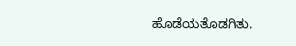ಹೊಡೆಯತೊಡಗಿತು.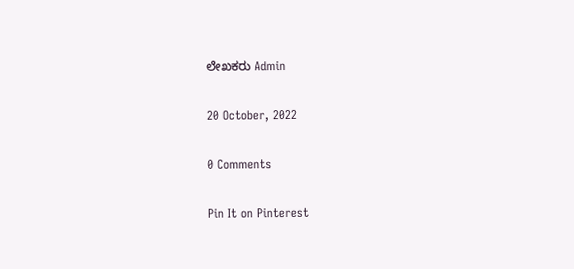ಲೇಖಕರು Admin

20 October, 2022

0 Comments

Pin It on Pinterest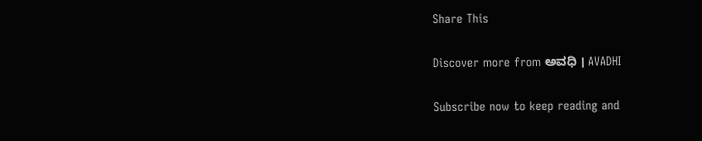Share This

Discover more from ಅವಧಿ । AVADHI

Subscribe now to keep reading and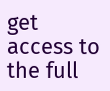get access to the full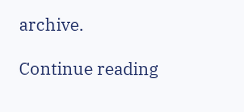archive.

Continue reading